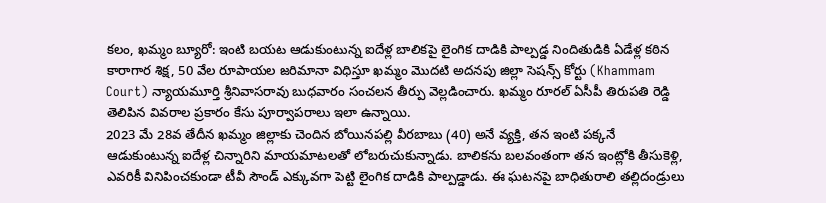కలం, ఖమ్మం బ్యూరో: ఇంటి బయట ఆడుకుంటున్న ఐదేళ్ల బాలికపై లైంగిక దాడికి పాల్పడ్డ నిందితుడికి ఏడేళ్ల కఠిన కారాగార శిక్ష, 50 వేల రూపాయల జరిమానా విధిస్తూ ఖమ్మం మొదటి అదనపు జిల్లా సెషన్స్ కోర్టు (Khammam Court) న్యాయమూర్తి శ్రీనివాసరావు బుధవారం సంచలన తీర్పు వెల్లడించారు. ఖమ్మం రూరల్ ఏసీపీ తిరుపతి రెడ్డి తెలిపిన వివరాల ప్రకారం కేసు పూర్వాపరాలు ఇలా ఉన్నాయి.
2023 మే 28వ తేదీన ఖమ్మం జిల్లాకు చెందిన బోయినపల్లి వీరబాబు (40) అనే వ్యక్తి, తన ఇంటి పక్కనే ఆడుకుంటున్న ఐదేళ్ల చిన్నారిని మాయమాటలతో లోబరుచుకున్నాడు. బాలికను బలవంతంగా తన ఇంట్లోకి తీసుకెళ్లి, ఎవరికీ వినిపించకుండా టీవీ సౌండ్ ఎక్కువగా పెట్టి లైంగిక దాడికి పాల్పడ్డాడు. ఈ ఘటనపై బాధితురాలి తల్లిదండ్రులు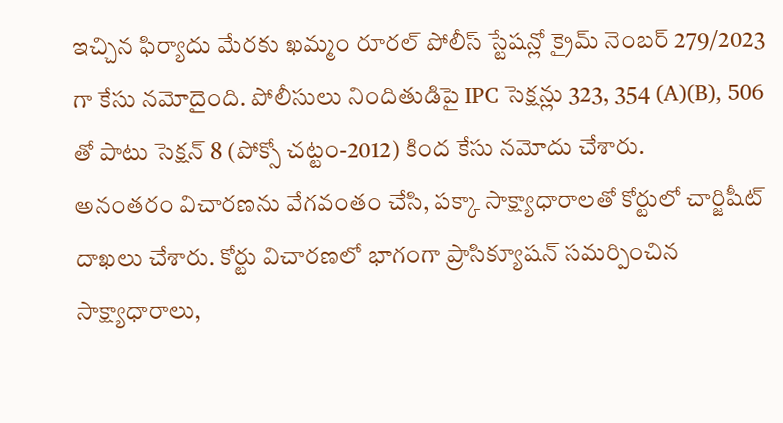ఇచ్చిన ఫిర్యాదు మేరకు ఖమ్మం రూరల్ పోలీస్ స్టేషన్లో క్రైమ్ నెంబర్ 279/2023 గా కేసు నమోదైంది. పోలీసులు నిందితుడిపై IPC సెక్షన్లు 323, 354 (A)(B), 506 తో పాటు సెక్షన్ 8 (పోక్సో చట్టం-2012) కింద కేసు నమోదు చేశారు.
అనంతరం విచారణను వేగవంతం చేసి, పక్కా సాక్ష్యాధారాలతో కోర్టులో చార్జిషీట్ దాఖలు చేశారు. కోర్టు విచారణలో భాగంగా ప్రాసిక్యూషన్ సమర్పించిన సాక్ష్యాధారాలు,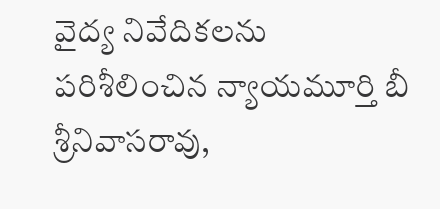వైద్య నివేదికలను పరిశీలించిన న్యాయమూర్తి బీ శ్రీనివాసరావు,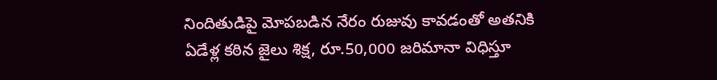నిందితుడిపై మోపబడిన నేరం రుజువు కావడంతో అతనికి ఏడేళ్ల కఠిన జైలు శిక్ష, రూ.50,000 జరిమానా విధిస్తూ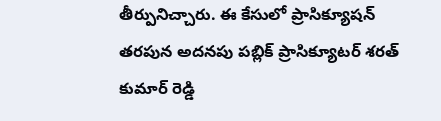తీర్పునిచ్చారు. ఈ కేసులో ప్రాసిక్యూషన్ తరపున అదనపు పబ్లిక్ ప్రాసిక్యూటర్ శరత్ కుమార్ రెడ్డి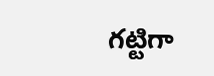గట్టిగా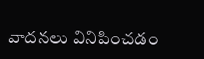వాదనలు వినిపించడం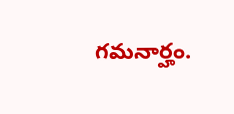గమనార్హం.